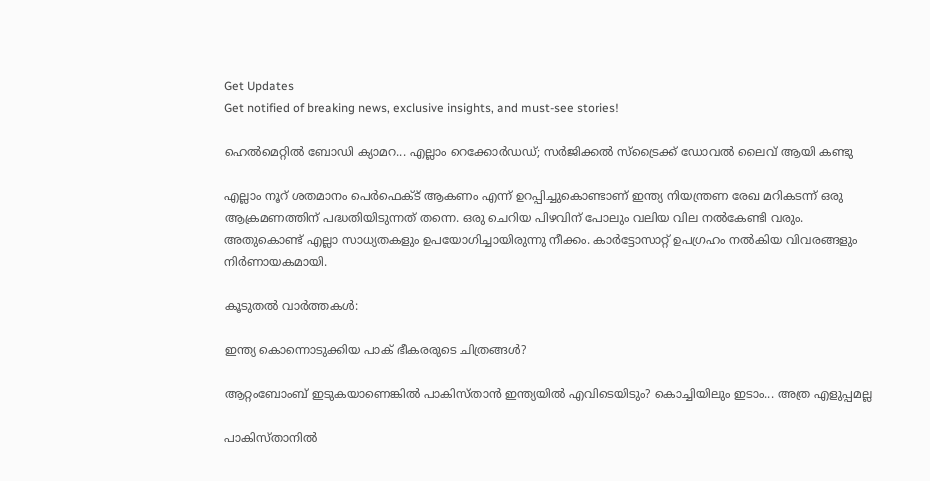Get Updates
Get notified of breaking news, exclusive insights, and must-see stories!

ഹെല്‍മെറ്റില്‍ ബോഡി ക്യാമറ... എല്ലാം റെക്കോര്‍ഡഡ്; സര്‍ജിക്കല്‍ സ്‌ട്രൈക്ക് ‍ഡോവല്‍ ലൈവ് ആയി കണ്ടു

എല്ലാം നൂറ് ശതമാനം പെര്‍ഫെക്ട് ആകണം എന്ന് ഉറപ്പിച്ചുകൊണ്ടാണ് ഇന്ത്യ നിയന്ത്രണ രേഖ മറികടന്ന് ഒരു ആക്രമണത്തിന് പദ്ധതിയിടുന്നത് തന്നെ. ഒരു ചെറിയ പിഴവിന് പോലും വലിയ വില നല്‍കേണ്ടി വരും. അതുകൊണ്ട് എല്ലാ സാധ്യതകളും ഉപയോഗിച്ചായിരുന്നു നീക്കം. കാര്‍ട്ടോസാറ്റ് ഉപഗ്രഹം നല്‍കിയ വിവരങ്ങളും നിര്‍ണായകമായി.

കൂടുതൽ വാർത്തകൾ:

ഇന്ത്യ കൊന്നൊടുക്കിയ പാക് ഭീകരരുടെ ചിത്രങ്ങള്‍?

ആറ്റംബോംബ് ഇടുകയാണെങ്കില്‍ പാകിസ്താന്‍ ഇന്ത്യയില്‍ എവിടെയിടും? കൊച്ചിയിലും ഇടാം... അത്ര എളുപ്പമല്ല

പാകിസ്താനില്‍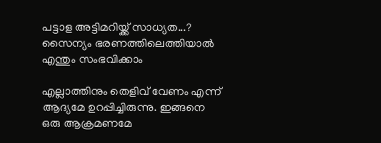പട്ടാള അട്ടിമറിയ്ക്ക് സാധ്യത...? സൈന്യം ഭരണത്തിലെത്തിയാല്‍ എന്തും സംഭവിക്കാം

എല്ലാത്തിനും തെളിവ് വേണം എന്ന് ആദ്യമേ ഉറപ്പിച്ചിരുന്നു. ഇങ്ങനെ ഒരു ആക്രമണമേ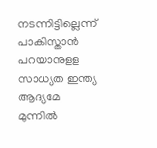നടന്നിട്ടില്ലെന്ന് പാകിസ്താന്‍ പറയാനുളള സാധ്യത ഇന്ത്യ ആദ്യമേ മുന്നില്‍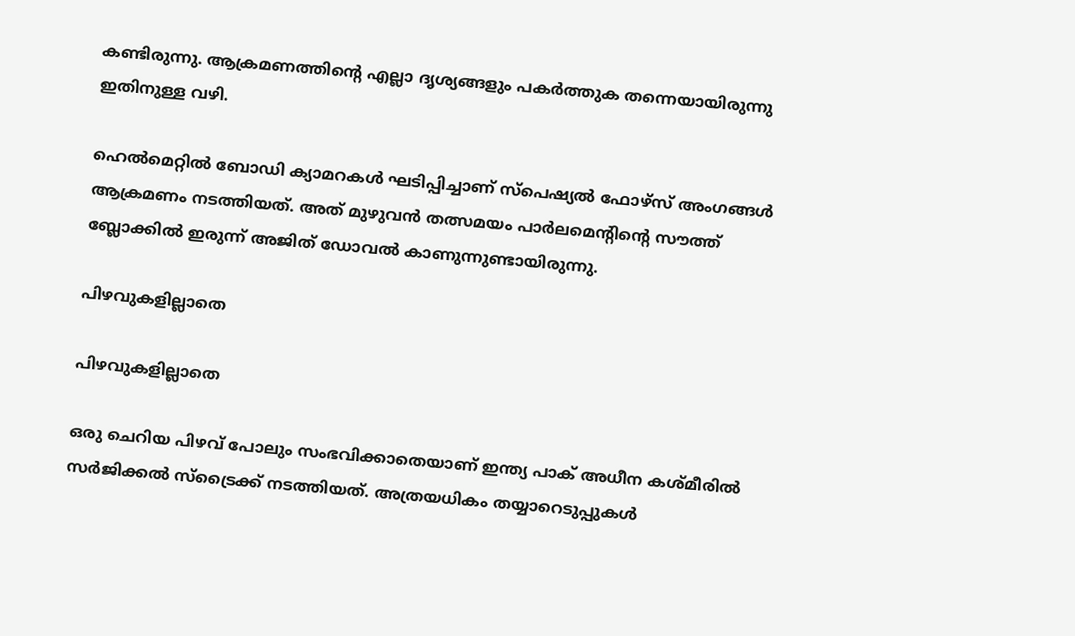കണ്ടിരുന്നു. ആക്രമണത്തിന്റെ എല്ലാ ദൃശ്യങ്ങളും പകര്‍ത്തുക തന്നെയായിരുന്നു ഇതിനുള്ള വഴി.

ഹെല്‍മെറ്റില്‍ ബോഡി ക്യാമറകള്‍ ഘടിപ്പിച്ചാണ് സ്‌പെഷ്യല്‍ ഫോഴ്‌സ് അംഗങ്ങള്‍ ആക്രമണം നടത്തിയത്. അത് മുഴുവന്‍ തത്സമയം പാര്‍ലമെന്റിന്റെ സൗത്ത് ബ്ലോക്കില്‍ ഇരുന്ന് അജിത് ഡോവല്‍ കാണുന്നുണ്ടായിരുന്നു.

പിഴവുകളില്ലാതെ

പിഴവുകളില്ലാതെ

ഒരു ചെറിയ പിഴവ് പോലും സംഭവിക്കാതെയാണ് ഇന്ത്യ പാക് അധീന കശ്മീരില്‍ സര്‍ജിക്കല്‍ സ്‌ട്രൈക്ക് നടത്തിയത്. അത്രയധികം തയ്യാറെടുപ്പുകള്‍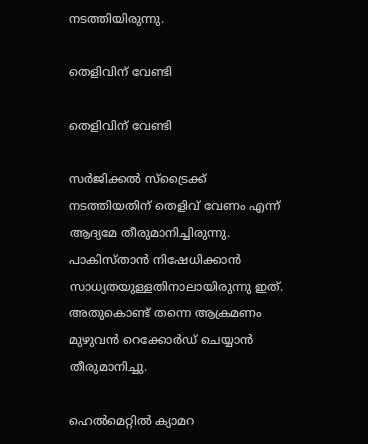നടത്തിയിരുന്നു.

തെളിവിന് വേണ്ടി

തെളിവിന് വേണ്ടി

സര്‍ജിക്കല്‍ സ്‌ട്രൈക്ക് നടത്തിയതിന് തെളിവ് വേണം എന്ന് ആദ്യമേ തീരുമാനിച്ചിരുന്നു. പാകിസ്താന്‍ നിഷേധിക്കാന്‍ സാധ്യതയുള്ളതിനാലായിരുന്നു ഇത്. അതുകൊണ്ട് തന്നെ ആക്രമണം മുഴുവന്‍ റെക്കോര്‍ഡ് ചെയ്യാന്‍ തീരുമാനിച്ചു.

ഹെല്‍മെറ്റില്‍ ക്യാമറ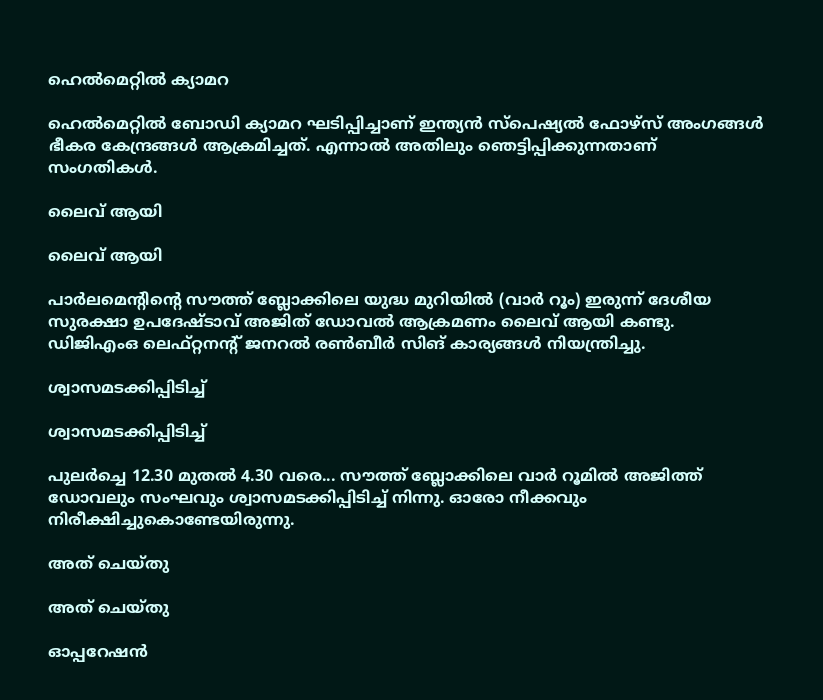ഹെല്‍മെറ്റില്‍ ക്യാമറ

ഹെല്‍മെറ്റില്‍ ബോഡി ക്യാമറ ഘടിപ്പിച്ചാണ് ഇന്ത്യന്‍ സ്‌പെഷ്യല്‍ ഫോഴ്‌സ് അംഗങ്ങള്‍ ഭീകര കേന്ദ്രങ്ങള്‍ ആക്രമിച്ചത്. എന്നാല്‍ അതിലും ഞെട്ടിപ്പിക്കുന്നതാണ് സംഗതികള്‍.

ലൈവ് ആയി

ലൈവ് ആയി

പാര്‍ലമെന്റിന്റെ സൗത്ത് ബ്ലോക്കിലെ യുദ്ധ മുറിയില്‍ (വാര്‍ റൂം) ഇരുന്ന് ദേശീയ സുരക്ഷാ ഉപദേഷ്ടാവ് അജിത് ഡോവല്‍ ആക്രമണം ലൈവ് ആയി കണ്ടു. ഡിജിഎംഒ ലെഫ്റ്റനന്റ് ജനറല്‍ രണ്‍ബീര്‍ സിങ് കാര്യങ്ങള്‍ നിയന്ത്രിച്ചു.

ശ്വാസമടക്കിപ്പിടിച്ച്

ശ്വാസമടക്കിപ്പിടിച്ച്

പുലര്‍ച്ചെ 12.30 മുതല്‍ 4.30 വരെ... സൗത്ത് ബ്ലോക്കിലെ വാര്‍ റൂമില്‍ അജിത്ത് ഡോവലും സംഘവും ശ്വാസമടക്കിപ്പിടിച്ച് നിന്നു. ഓരോ നീക്കവും നിരീക്ഷിച്ചുകൊണ്ടേയിരുന്നു.

അത് ചെയ്തു

അത് ചെയ്തു

ഓപ്പറേഷന്‍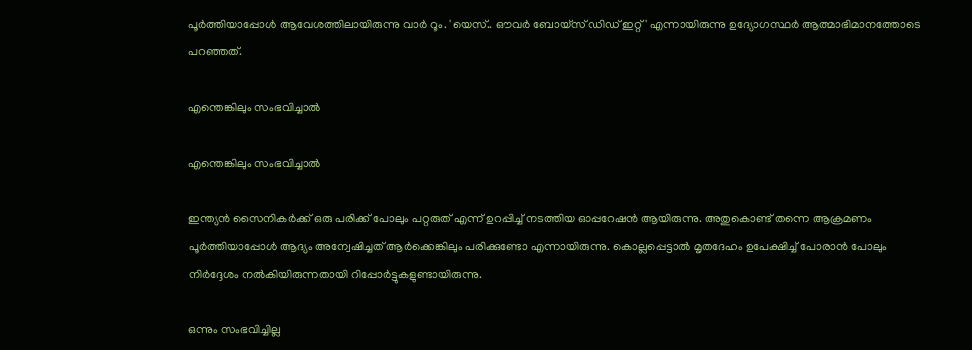പൂര്‍ത്തിയാപ്പോള്‍ ആവേശത്തിലായിരുന്നു വാര്‍ റൂം. 'യെസ്.. ഔവര്‍ ബോയ്‌സ് ഡിഡ് ഇറ്റ്' എന്നായിരുന്നു ഉദ്യോഗസ്ഥര്‍ ആത്മാഭിമാനത്തോടെ പറഞ്ഞത്.

എന്തെങ്കിലും സംഭവിച്ചാല്‍

എന്തെങ്കിലും സംഭവിച്ചാല്‍

ഇന്ത്യന്‍ സൈനികര്‍ക്ക് ഒരു പരിക്ക് പോലും പറ്റരുത് എന്ന് ഉറപ്പിച്ച് നടത്തിയ ഓപ്പറേഷന്‍ ആയിരുന്നു. അതുകൊണ്ട് തന്നെ ആക്രമണം പൂര്‍ത്തിയാപ്പോള്‍ ആദ്യം അന്വേഷിച്ചത് ആര്‍ക്കെങ്കിലും പരിക്കുണ്ടോ എന്നായിരുന്നു. കൊല്ലപ്പെട്ടാല്‍ മൃതദേഹം ഉപേക്ഷിച്ച് പോരാന്‍ പോലും നിര്‍ദ്ദേശം നല്‍കിയിരുന്നതായി റിപ്പോര്‍ട്ടുകളുണ്ടായിരുന്നു.

ഒന്നും സംഭവിച്ചില്ല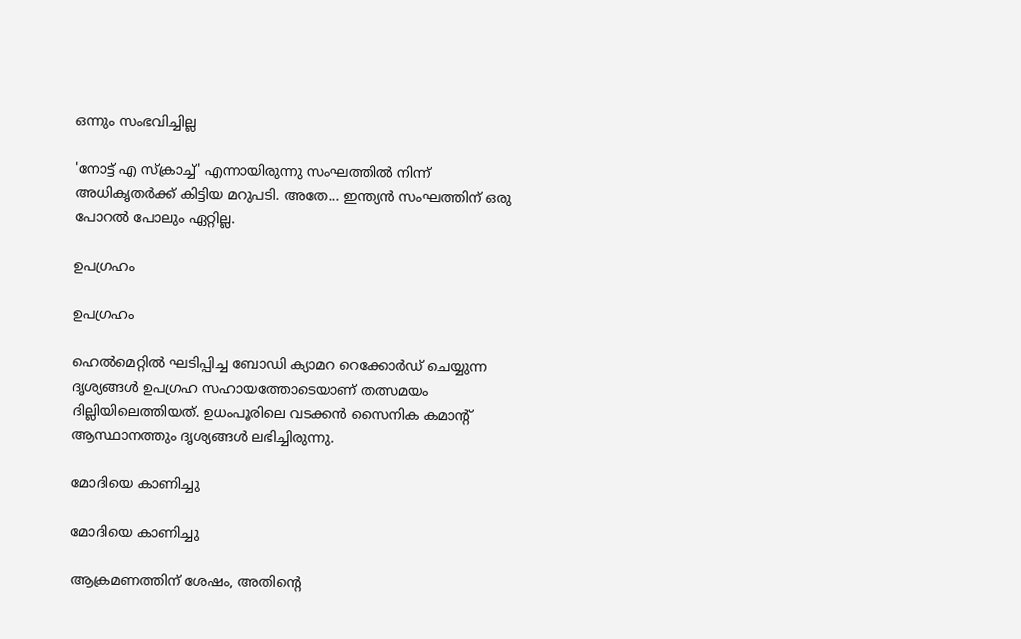ഒന്നും സംഭവിച്ചില്ല

'നോട്ട് എ സ്‌ക്രാച്ച്' എന്നായിരുന്നു സംഘത്തില്‍ നിന്ന് അധികൃതര്‍ക്ക് കിട്ടിയ മറുപടി. അതേ... ഇന്ത്യന്‍ സംഘത്തിന് ഒരു പോറല്‍ പോലും ഏറ്റില്ല.

ഉപഗ്രഹം

ഉപഗ്രഹം

ഹെല്‍മെറ്റില്‍ ഘടിപ്പിച്ച ബോഡി ക്യാമറ റെക്കോര്‍ഡ് ചെയ്യുന്ന ദൃശ്യങ്ങള്‍ ഉപഗ്രഹ സഹായത്തോടെയാണ് തത്സമയം ദില്ലിയിലെത്തിയത്. ഉധംപൂരിലെ വടക്കന്‍ സൈനിക കമാന്റ് ആസ്ഥാനത്തും ദൃശ്യങ്ങള്‍ ലഭിച്ചിരുന്നു.

മോദിയെ കാണിച്ചു

മോദിയെ കാണിച്ചു

ആക്രമണത്തിന് ശേഷം, അതിന്റെ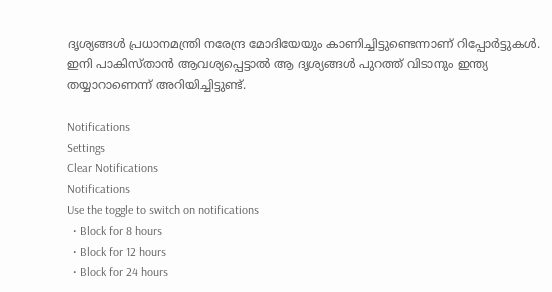ദൃശ്യങ്ങള്‍ പ്രധാനമന്ത്രി നരേന്ദ്ര മോദിയേയും കാണിച്ചിട്ടുണ്ടെന്നാണ് റിപ്പോര്‍ട്ടുകള്‍. ഇനി പാകിസ്താന്‍ ആവശ്യപ്പെട്ടാല്‍ ആ ദൃശ്യങ്ങള്‍ പുറത്ത് വിടാനും ഇന്ത്യ തയ്യാറാണെന്ന് അറിയിച്ചിട്ടുണ്ട്.

Notifications
Settings
Clear Notifications
Notifications
Use the toggle to switch on notifications
  • Block for 8 hours
  • Block for 12 hours
  • Block for 24 hours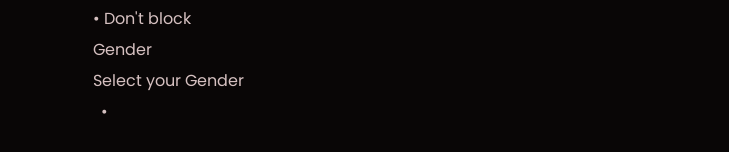• Don't block
Gender
Select your Gender
  •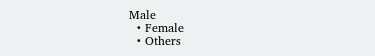Male
  • Female
  • Others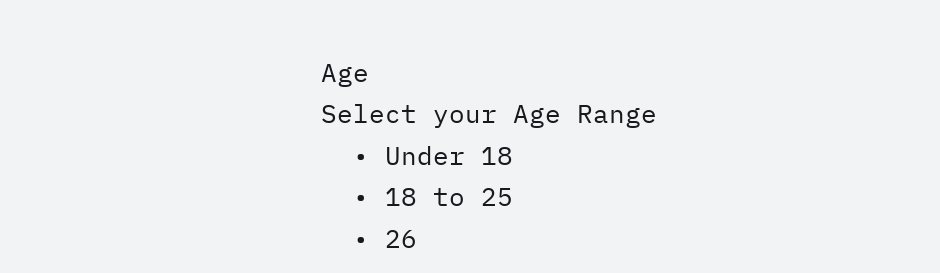Age
Select your Age Range
  • Under 18
  • 18 to 25
  • 26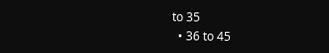to 35
  • 36 to 45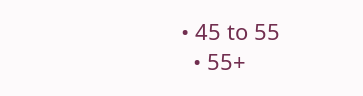• 45 to 55
  • 55+